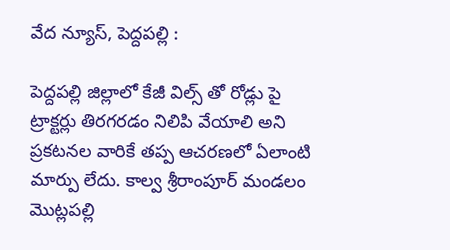వేద న్యూస్, పెద్దపల్లి :

పెద్దపల్లి జిల్లాలో కేజీ విల్స్ తో రోడ్లు పై ట్రాక్టర్లు తిరగరడం నిలిపి వేయాలి అని ప్రకటనల వారికే తప్ప ఆచరణలో ఏలాంటి మార్పు లేదు. కాల్వ శ్రీరాంపూర్ మండలం మొట్లపల్లి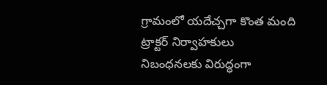గ్రామంలో యదేచ్చగా కొంత మంది ట్రాక్టర్ నిర్వాహకులు నిబంధనలకు విరుద్ధంగా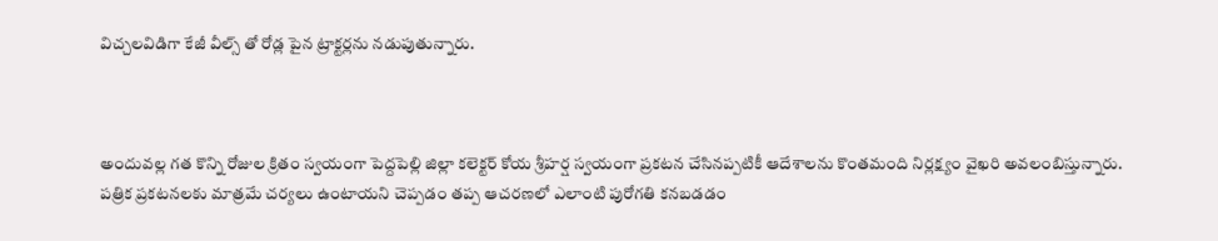విచ్చలవిడిగా కేజీ వీల్స్ తో రోడ్ల పైన ట్రాక్టర్లను నడుపుతున్నారు.



అందువల్ల గత కొన్ని రోజుల క్రితం స్వయంగా పెద్దపెల్లి జిల్లా కలెక్టర్ కోయ శ్రీహర్ష స్వయంగా ప్రకటన చేసినప్పటికీ ఆదేశాలను కొంతమంది నిర్లక్ష్యం వైఖరి అవలంబిస్తున్నారు. పత్రిక ప్రకటనలకు మాత్రమే చర్యలు ఉంటాయని చెప్పడం తప్ప ఆచరణలో ఎలాంటి పురోగతి కనబడడం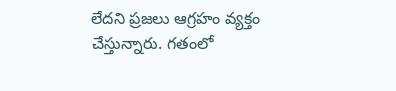లేదని ప్రజలు ఆగ్రహం వ్యక్తం చేస్తున్నారు. గతంలో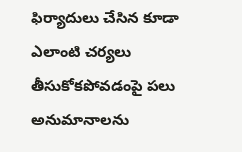ఫిర్యాదులు చేసిన కూడా ఎలాంటి చర్యలు తీసుకోకపోవడంపై పలు అనుమానాలను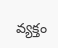వ్యక్తం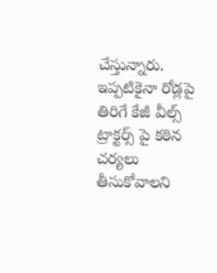చేస్తున్నారు. ఇప్పటికైనా రోడ్లపై తిరిగే కేజీ వీల్స్ ట్రాక్టర్స్ పై కఠిన చర్యలు తీసుకోవాలని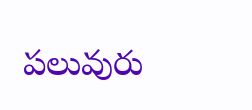పలువురు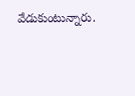వేడుకుంటున్నారు.